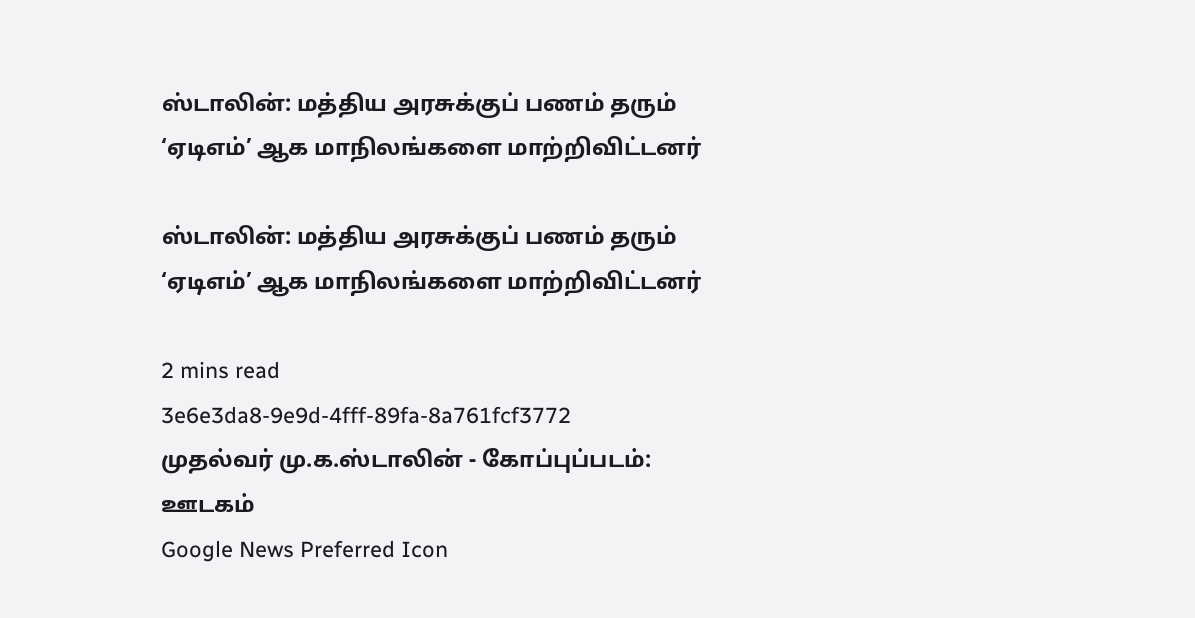ஸ்டாலின்: மத்திய அரசுக்குப் பணம் தரும் ‘ஏடிஎம்’ ஆக மாநிலங்களை மாற்றிவிட்டனர்

ஸ்டாலின்: மத்திய அரசுக்குப் பணம் தரும் ‘ஏடிஎம்’ ஆக மாநிலங்களை மாற்றிவிட்டனர்

2 mins read
3e6e3da8-9e9d-4fff-89fa-8a761fcf3772
முதல்வர் மு.க.ஸ்டாலின் - கோப்புப்படம்: ஊடகம்
Google News Preferred Icon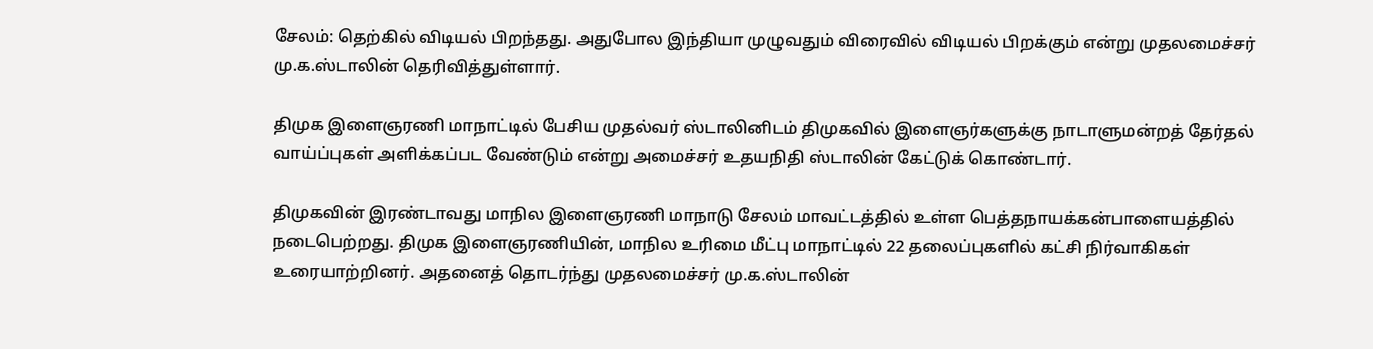சேலம்: தெற்கில் விடியல் பிறந்தது. அதுபோல இந்தியா முழுவதும் விரைவில் விடியல் பிறக்கும் என்று முதலமைச்சர் மு.க.ஸ்டாலின் தெரிவித்துள்ளார்.

திமுக இளைஞரணி மாநாட்டில் பேசிய முதல்வர் ஸ்டாலினிடம் திமுகவில் இளைஞர்களுக்கு நாடாளுமன்றத் தேர்தல் வாய்ப்புகள் அளிக்கப்பட வேண்டும் என்று அமைச்சர் உதயநிதி ஸ்டாலின் கேட்டுக் கொண்டார்.

திமுகவின் இரண்டாவது மாநில இளைஞரணி மாநாடு சேலம் மாவட்டத்தில் உள்ள பெத்தநாயக்கன்பாளையத்தில் நடைபெற்றது. திமுக இளைஞரணியின், மாநில உரிமை மீட்பு மாநாட்டில் 22 தலைப்புகளில் கட்சி நிர்வாகிகள் உரையாற்றினர். அதனைத் தொடர்ந்து முதலமைச்சர் மு.க.ஸ்டாலின்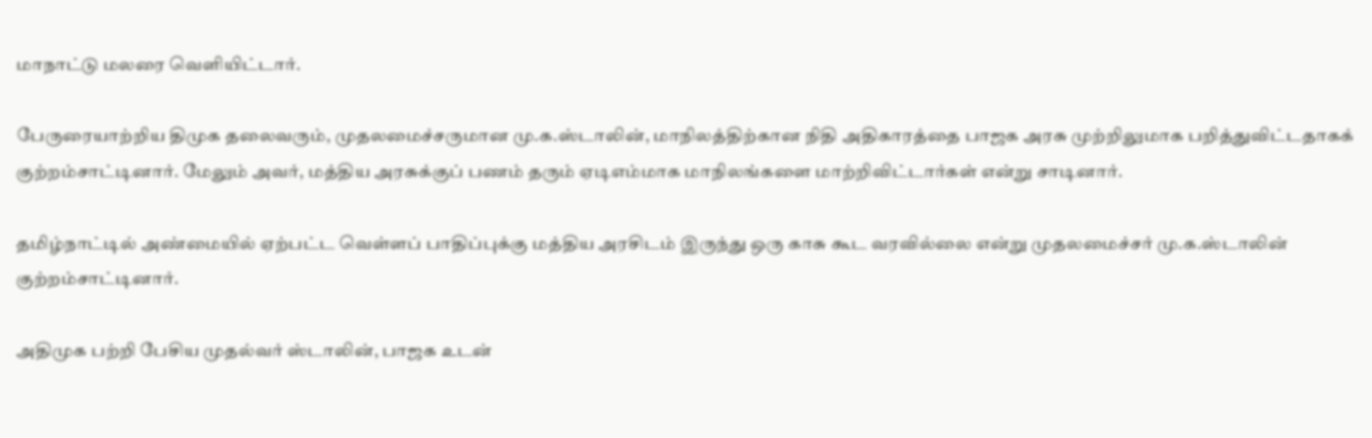மாநாட்டு மலரை வெளியிட்டார்.

பேருரையாற்றிய திமுக தலைவரும், முதலமைச்சருமான மு.க.ஸ்டாலின், மாநிலத்திற்கான நிதி அதிகாரத்தை பாஜக அரசு முற்றிலுமாக பறித்துவிட்டதாகக் குற்றம்சாட்டினார். மேலும் அவர், மத்திய அரசுக்குப் பணம் தரும் ஏடிஎம்மாக மாநிலங்களை மாற்றிவிட்டார்கள் என்று சாடினார்.

தமிழ்நாட்டில் அண்மையில் ஏற்பட்ட வெள்ளப் பாதிப்புக்கு மத்திய அரசிடம் இருந்து ஒரு காசு கூட வரவில்லை என்று முதலமைச்சர் மு.க.ஸ்டாலின் குற்றம்சாட்டினார்.

அதிமுக பற்றி பேசிய முதல்வர் ஸ்டாலின், பாஜக உடன்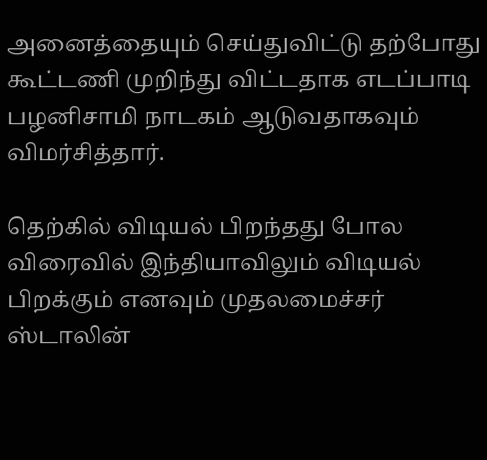அனைத்தையும் செய்துவிட்டு தற்போது கூட்டணி முறிந்து விட்டதாக எடப்பாடி பழனிசாமி நாடகம் ஆடுவதாகவும் விமர்சித்தார்.

தெற்கில் விடியல் பிறந்தது போல விரைவில் இந்தியாவிலும் விடியல் பிறக்கும் எனவும் முதலமைச்சர் ஸ்டாலின்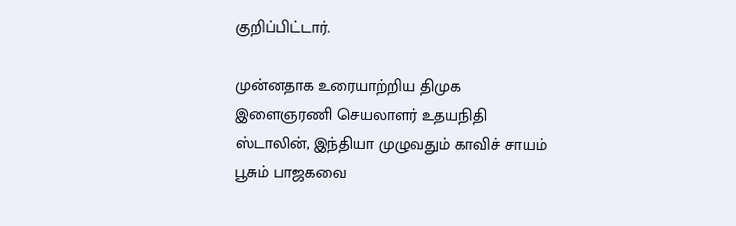குறிப்பிட்டார்.

முன்னதாக உரையாற்றிய திமுக இளைஞரணி செயலாளர் உதயநிதி ஸ்டாலின், இந்தியா முழுவதும் காவிச் சாயம் பூசும் பாஜகவை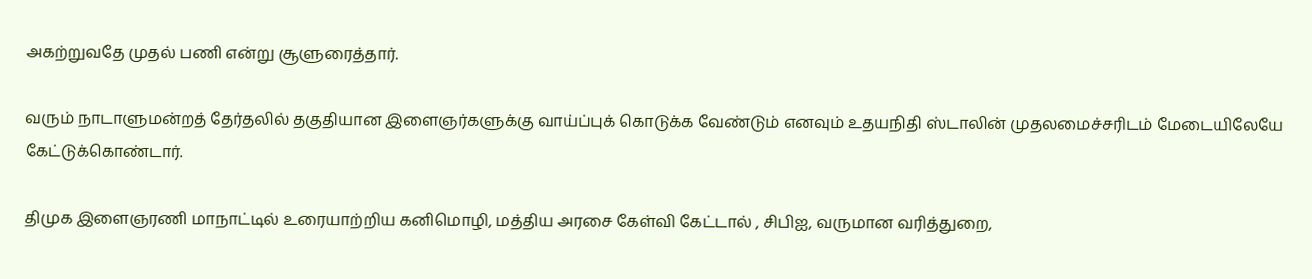அகற்றுவதே முதல் பணி என்று சூளுரைத்தார்.

வரும் நாடாளுமன்றத் தேர்தலில் தகுதியான இளைஞர்களுக்கு வாய்ப்புக் கொடுக்க வேண்டும் எனவும் உதயநிதி ஸ்டாலின் முதலமைச்சரிடம் மேடையிலேயே கேட்டுக்கொண்டார்.

திமுக இளைஞரணி மாநாட்டில் உரையாற்றிய கனிமொழி, மத்திய அரசை கேள்வி கேட்டால் , சிபிஐ, வருமான வரித்துறை,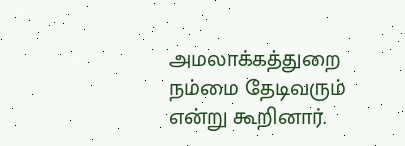அமலாக்கத்துறை நம்மை தேடிவரும் என்று கூறினார்.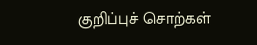குறிப்புச் சொற்கள்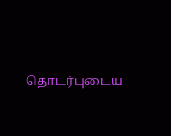தொடர்புடைய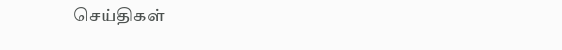செய்திகள்